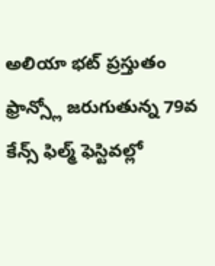అలియా భట్ ప్రస్తుతం ఫ్రాన్స్లో జరుగుతున్న 79వ కేన్స్ ఫిల్మ్ ఫెస్టివల్లో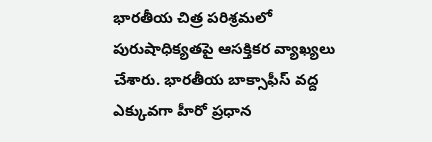భారతీయ చిత్ర పరిశ్రమలో పురుషాధిక్యతపై ఆసక్తికర వ్యాఖ్యలు చేశారు. భారతీయ బాక్సాఫీస్ వద్ద ఎక్కువగా హీరో ప్రధాన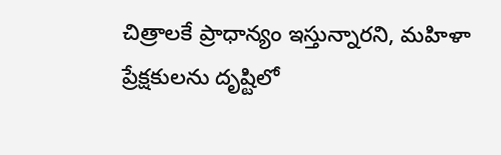చిత్రాలకే ప్రాధాన్యం ఇస్తున్నారని, మహిళా ప్రేక్షకులను దృష్టిలో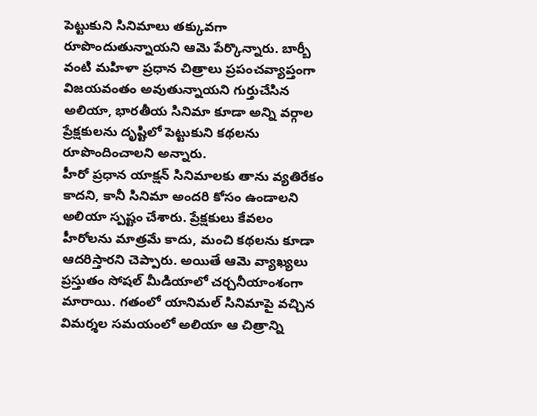పెట్టుకుని సినిమాలు తక్కువగా రూపొందుతున్నాయని ఆమె పేర్కొన్నారు. బార్బీ వంటి మహిళా ప్రధాన చిత్రాలు ప్రపంచవ్యాప్తంగా విజయవంతం అవుతున్నాయని గుర్తుచేసిన అలియా, భారతీయ సినిమా కూడా అన్ని వర్గాల ప్రేక్షకులను దృష్టిలో పెట్టుకుని కథలను రూపొందించాలని అన్నారు.
హీరో ప్రధాన యాక్షన్ సినిమాలకు తాను వ్యతిరేకం కాదని, కానీ సినిమా అందరి కోసం ఉండాలని అలియా స్పష్టం చేశారు. ప్రేక్షకులు కేవలం హీరోలను మాత్రమే కాదు, మంచి కథలను కూడా ఆదరిస్తారని చెప్పారు. అయితే ఆమె వ్యాఖ్యలు ప్రస్తుతం సోషల్ మీడియాలో చర్చనీయాంశంగా మారాయి. గతంలో యానిమల్ సినిమాపై వచ్చిన విమర్శల సమయంలో అలియా ఆ చిత్రాన్ని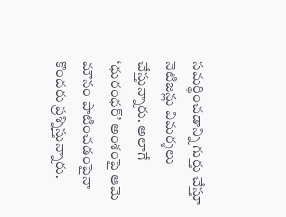సమర్థించడాన్ని గుర్తు చేస్తూ నెటిజన్లు విమర్శలు చేస్తున్నారు. అలాగే ‘ధురంధర్’ అంశంపై ఆమె మౌనం పాటించడంపైనా కొందరు ప్రశ్నిస్తున్నారు.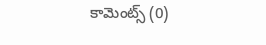కామెంట్స్ (0)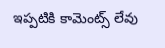ఇప్పటికి కామెంట్స్ లేవు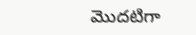మొదటిగా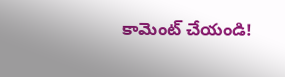కామెంట్ చేయండి!